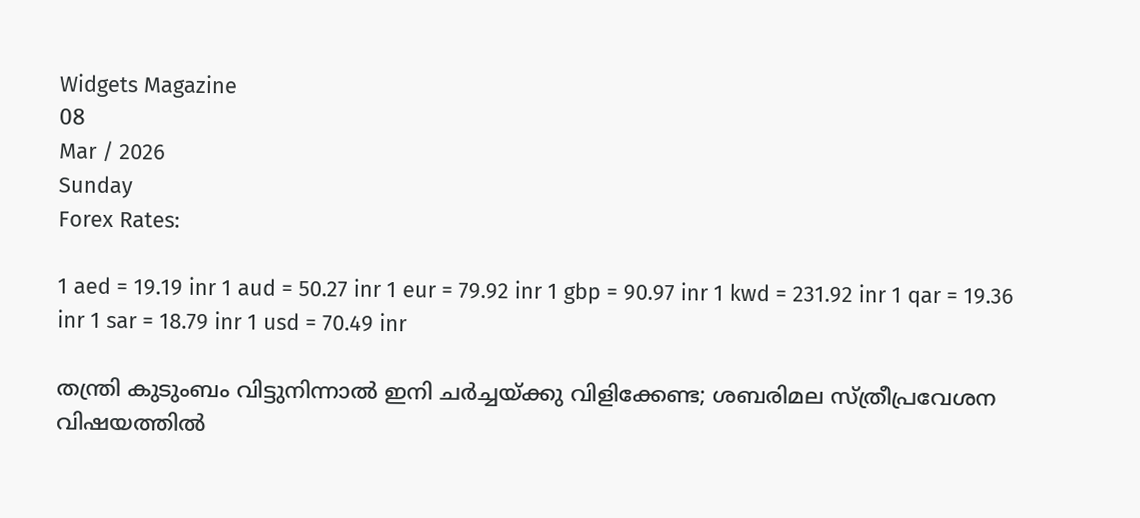Widgets Magazine
08
Mar / 2026
Sunday
Forex Rates:

1 aed = 19.19 inr 1 aud = 50.27 inr 1 eur = 79.92 inr 1 gbp = 90.97 inr 1 kwd = 231.92 inr 1 qar = 19.36 inr 1 sar = 18.79 inr 1 usd = 70.49 inr

തന്ത്രി കുടുംബം വിട്ടുനിന്നാല്‍ ഇനി ചര്‍ച്ചയ്ക്കു വിളിക്കേണ്ട; ശബരിമല സ്ത്രീപ്രവേശന വിഷയത്തില്‍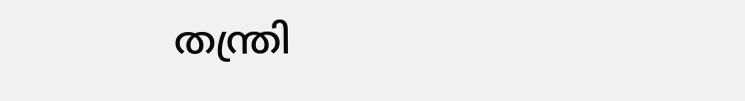തന്ത്രി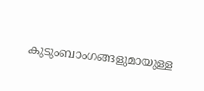കുടുംബാംഗങ്ങളുമായുള്ള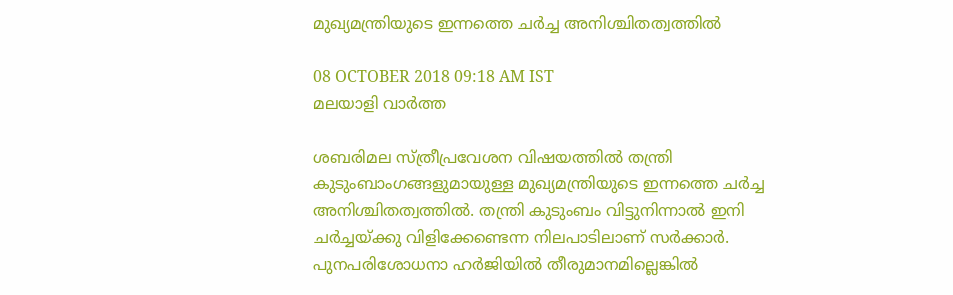മുഖ്യമന്ത്രിയുടെ ഇന്നത്തെ ചര്‍ച്ച അനിശ്ചിതത്വത്തില്‍

08 OCTOBER 2018 09:18 AM IST
മലയാളി വാര്‍ത്ത

ശബരിമല സ്ത്രീപ്രവേശന വിഷയത്തില്‍ തന്ത്രി കുടുംബാംഗങ്ങളുമായുള്ള മുഖ്യമന്ത്രിയുടെ ഇന്നത്തെ ചര്‍ച്ച അനിശ്ചിതത്വത്തില്‍. തന്ത്രി കുടുംബം വിട്ടുനിന്നാല്‍ ഇനി ചര്‍ച്ചയ്ക്കു വിളിക്കേണ്ടെന്ന നിലപാടിലാണ് സര്‍ക്കാര്‍. പുനപരിശോധനാ ഹര്‍ജിയില്‍ തീരുമാനമില്ലെങ്കില്‍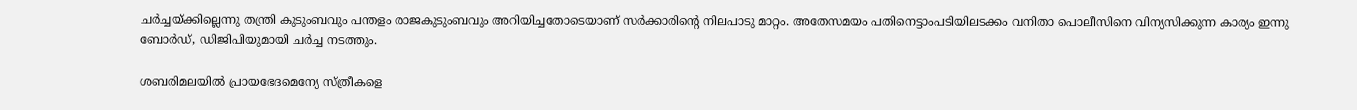ചര്‍ച്ചയ്ക്കില്ലെന്നു തന്ത്രി കുടുംബവും പന്തളം രാജകുടുംബവും അറിയിച്ചതോടെയാണ് സര്‍ക്കാരിന്റെ നിലപാടു മാറ്റം. അതേസമയം പതിനെട്ടാംപടിയിലടക്കം വനിതാ പൊലീസിനെ വിന്യസിക്കുന്ന കാര്യം ഇന്നു ബോര്‍ഡ്, ഡിജിപിയുമായി ചര്‍ച്ച നടത്തും.

ശബരിമലയില്‍ പ്രായഭേദമെന്യേ സ്ത്രീകളെ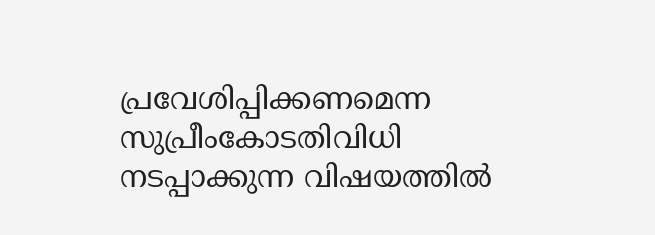പ്രവേശിപ്പിക്കണമെന്ന സുപ്രീംകോടതിവിധി നടപ്പാക്കുന്ന വിഷയത്തില്‍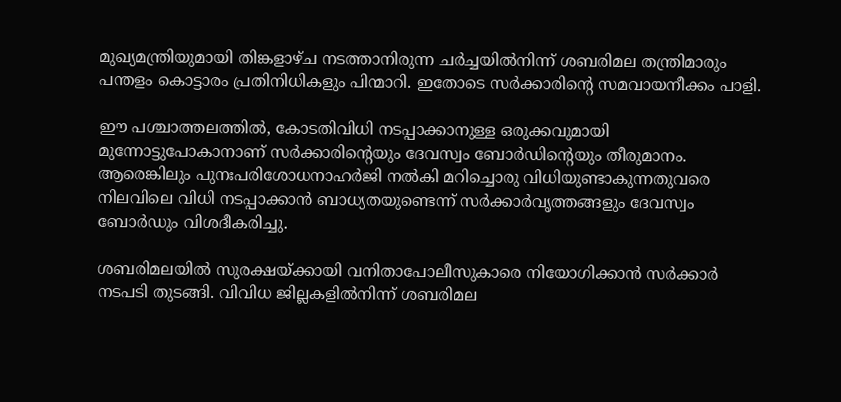മുഖ്യമന്ത്രിയുമായി തിങ്കളാഴ്ച നടത്താനിരുന്ന ചര്‍ച്ചയില്‍നിന്ന് ശബരിമല തന്ത്രിമാരും പന്തളം കൊട്ടാരം പ്രതിനിധികളും പിന്മാറി. ഇതോടെ സര്‍ക്കാരിന്റെ സമവായനീക്കം പാളി.

ഈ പശ്ചാത്തലത്തില്‍, കോടതിവിധി നടപ്പാക്കാനുള്ള ഒരുക്കവുമായി മുന്നോട്ടുപോകാനാണ് സര്‍ക്കാരിന്റെയും ദേവസ്വം ബോര്‍ഡിന്റെയും തീരുമാനം. ആരെങ്കിലും പുനഃപരിശോധനാഹര്‍ജി നല്‍കി മറിച്ചൊരു വിധിയുണ്ടാകുന്നതുവരെ നിലവിലെ വിധി നടപ്പാക്കാന്‍ ബാധ്യതയുണ്ടെന്ന് സര്‍ക്കാര്‍വൃത്തങ്ങളും ദേവസ്വം ബോര്‍ഡും വിശദീകരിച്ചു.

ശബരിമലയില്‍ സുരക്ഷയ്ക്കായി വനിതാപോലീസുകാരെ നിയോഗിക്കാന്‍ സര്‍ക്കാര്‍ നടപടി തുടങ്ങി. വിവിധ ജില്ലകളില്‍നിന്ന് ശബരിമല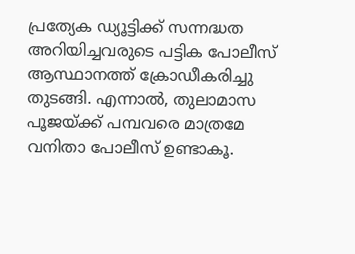പ്രത്യേക ഡ്യൂട്ടിക്ക് സന്നദ്ധത അറിയിച്ചവരുടെ പട്ടിക പോലീസ് ആസ്ഥാനത്ത് ക്രോഡീകരിച്ചു തുടങ്ങി. എന്നാല്‍, തുലാമാസ പൂജയ്ക്ക് പമ്പവരെ മാത്രമേ വനിതാ പോലീസ് ഉണ്ടാകൂ.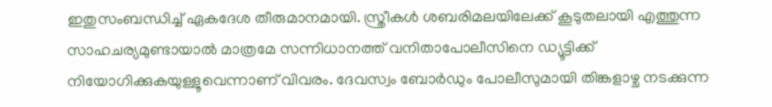ഇതുസംബന്ധിച്ച് ഏകദേശ തീരുമാനമായി. സ്ത്രീകള്‍ ശബരിമലയിലേക്ക് കൂടുതലായി എത്തുന്ന സാഹചര്യമുണ്ടായാല്‍ മാത്രമേ സന്നിധാനത്ത് വനിതാപോലീസിനെ ഡ്യൂട്ടിക്ക് നിയോഗിക്കുകയുള്ളൂവെന്നാണ് വിവരം. ദേവസ്വം ബോര്‍ഡും പോലീസുമായി തിങ്കളാഴ്ച നടക്കുന്ന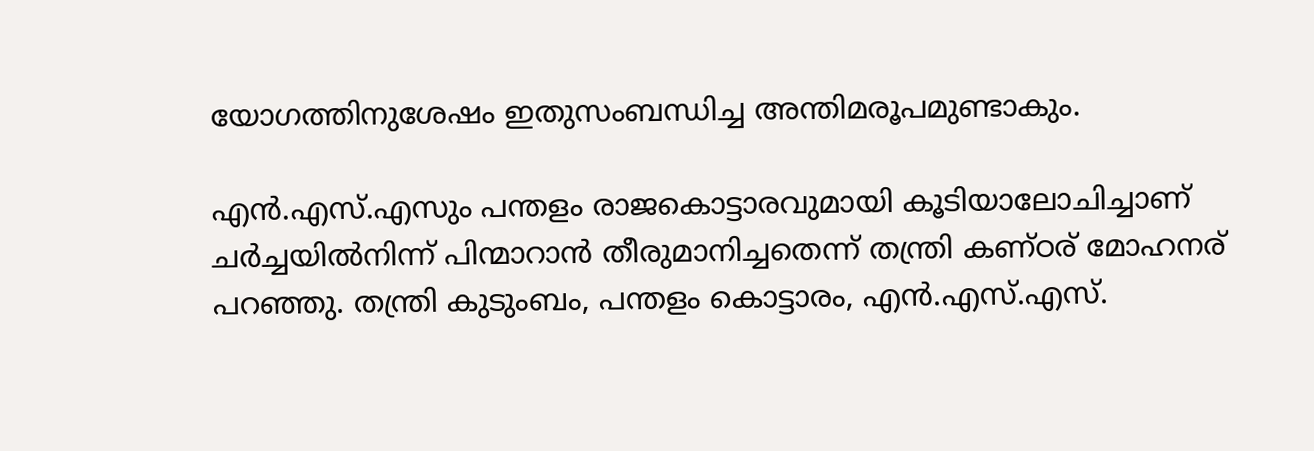യോഗത്തിനുശേഷം ഇതുസംബന്ധിച്ച അന്തിമരൂപമുണ്ടാകും.

എന്‍.എസ്.എസും പന്തളം രാജകൊട്ടാരവുമായി കൂടിയാലോചിച്ചാണ് ചര്‍ച്ചയില്‍നിന്ന് പിന്മാറാന്‍ തീരുമാനിച്ചതെന്ന് തന്ത്രി കണ്ഠര് മോഹനര് പറഞ്ഞു. തന്ത്രി കുടുംബം, പന്തളം കൊട്ടാരം, എന്‍.എസ്.എസ്.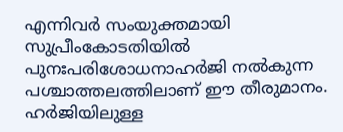എന്നിവര്‍ സംയുക്തമായി സുപ്രീംകോടതിയില്‍ പുനഃപരിശോധനാഹര്‍ജി നല്‍കുന്ന പശ്ചാത്തലത്തിലാണ് ഈ തീരുമാനം. ഹര്‍ജിയിലുള്ള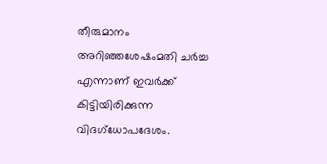തീരുമാനം അറിഞ്ഞശേഷംമതി ചര്‍ച്ച എന്നാണ് ഇവര്‍ക്ക് കിട്ടിയിരിക്കുന്ന വിദഗ്‌ധോപദേശം.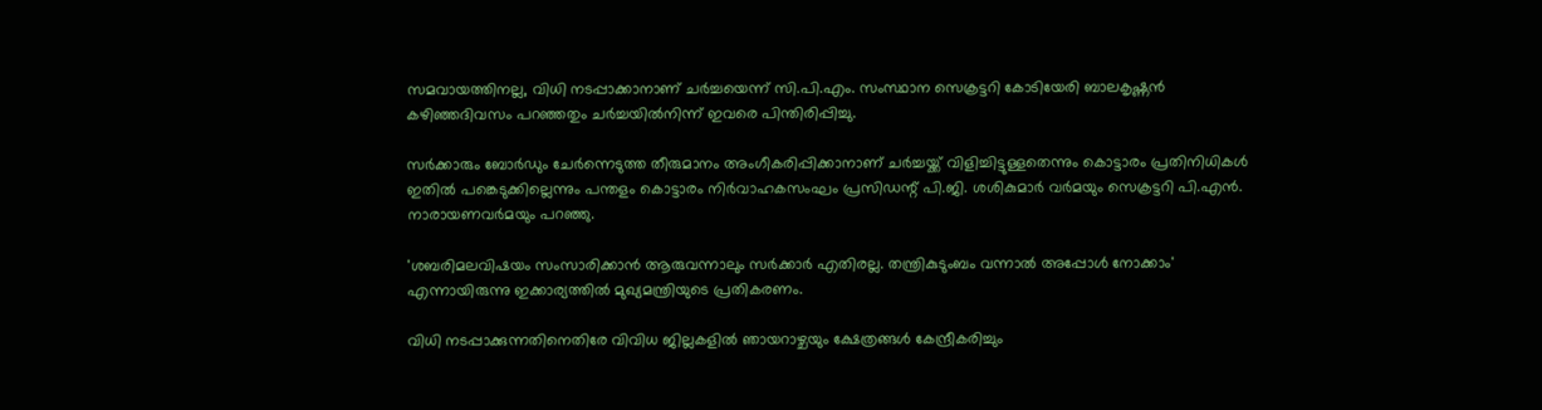സമവായത്തിനല്ല, വിധി നടപ്പാക്കാനാണ് ചര്‍ച്ചയെന്ന് സി.പി.എം. സംസ്ഥാന സെക്രട്ടറി കോടിയേരി ബാലകൃഷ്ണന്‍ കഴിഞ്ഞദിവസം പറഞ്ഞതും ചര്‍ച്ചയില്‍നിന്ന് ഇവരെ പിന്തിരിപ്പിച്ചു.

സര്‍ക്കാരും ബോര്‍ഡും ചേര്‍ന്നെടുത്ത തീരുമാനം അംഗീകരിപ്പിക്കാനാണ് ചര്‍ച്ചയ്ക്ക് വിളിച്ചിട്ടുള്ളതെന്നും കൊട്ടാരം പ്രതിനിധികള്‍ ഇതില്‍ പങ്കെടുക്കില്ലെന്നും പന്തളം കൊട്ടാരം നിര്‍വാഹകസംഘം പ്രസിഡന്റ് പി.ജി. ശശികുമാര്‍ വര്‍മയും സെക്രട്ടറി പി.എന്‍. നാരായണവര്‍മയും പറഞ്ഞു.

'ശബരിമലവിഷയം സംസാരിക്കാന്‍ ആരുവന്നാലും സര്‍ക്കാര്‍ എതിരല്ല. തന്ത്രികുടുംബം വന്നാല്‍ അപ്പോള്‍ നോക്കാം' എന്നായിരുന്നു ഇക്കാര്യത്തില്‍ മുഖ്യമന്ത്രിയുടെ പ്രതികരണം.

വിധി നടപ്പാക്കുന്നതിനെതിരേ വിവിധ ജില്ലകളില്‍ ഞായറാഴ്ചയും ക്ഷേത്രങ്ങള്‍ കേന്ദ്രീകരിച്ചും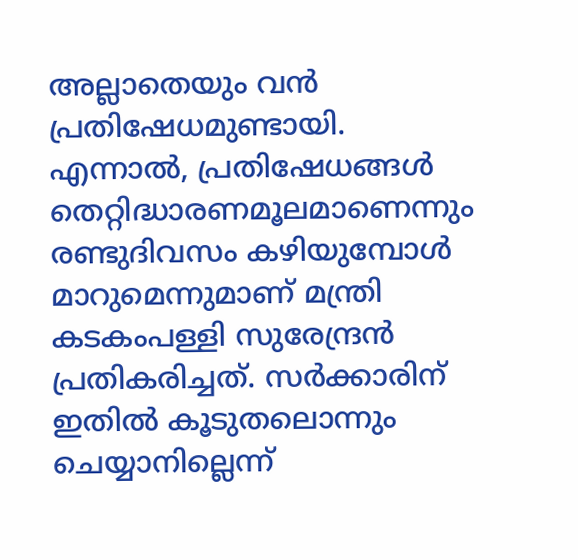അല്ലാതെയും വന്‍ പ്രതിഷേധമുണ്ടായി. എന്നാല്‍, പ്രതിഷേധങ്ങള്‍ തെറ്റിദ്ധാരണമൂലമാണെന്നും രണ്ടുദിവസം കഴിയുമ്പോള്‍ മാറുമെന്നുമാണ് മന്ത്രി കടകംപള്ളി സുരേന്ദ്രന്‍ പ്രതികരിച്ചത്. സര്‍ക്കാരിന് ഇതില്‍ കൂടുതലൊന്നും ചെയ്യാനില്ലെന്ന്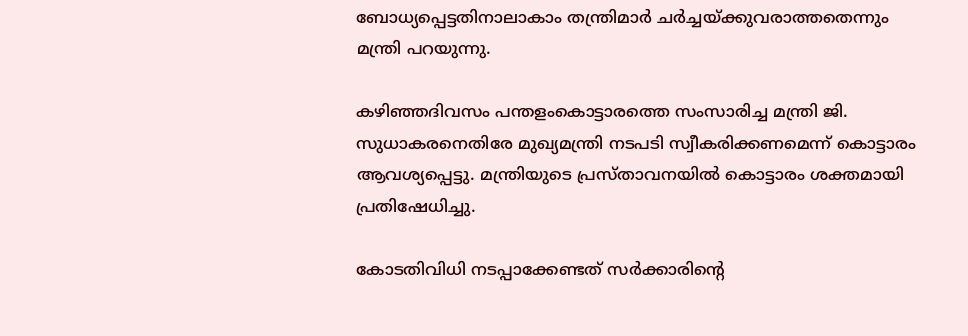ബോധ്യപ്പെട്ടതിനാലാകാം തന്ത്രിമാര്‍ ചര്‍ച്ചയ്ക്കുവരാത്തതെന്നും മന്ത്രി പറയുന്നു.

കഴിഞ്ഞദിവസം പന്തളംകൊട്ടാരത്തെ സംസാരിച്ച മന്ത്രി ജി. സുധാകരനെതിരേ മുഖ്യമന്ത്രി നടപടി സ്വീകരിക്കണമെന്ന് കൊട്ടാരം ആവശ്യപ്പെട്ടു. മന്ത്രിയുടെ പ്രസ്താവനയില്‍ കൊട്ടാരം ശക്തമായി പ്രതിഷേധിച്ചു.

കോടതിവിധി നടപ്പാക്കേണ്ടത് സര്‍ക്കാരിന്റെ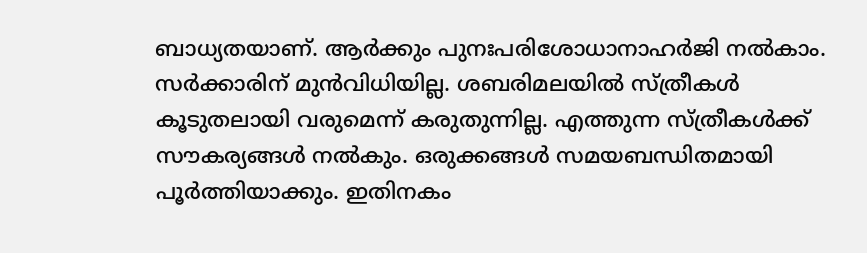ബാധ്യതയാണ്. ആര്‍ക്കും പുനഃപരിശോധാനാഹര്‍ജി നല്‍കാം. സര്‍ക്കാരിന് മുന്‍വിധിയില്ല. ശബരിമലയില്‍ സ്ത്രീകള്‍ കൂടുതലായി വരുമെന്ന് കരുതുന്നില്ല. എത്തുന്ന സ്ത്രീകള്‍ക്ക് സൗകര്യങ്ങള്‍ നല്‍കും. ഒരുക്കങ്ങള്‍ സമയബന്ധിതമായി പൂര്‍ത്തിയാക്കും. ഇതിനകം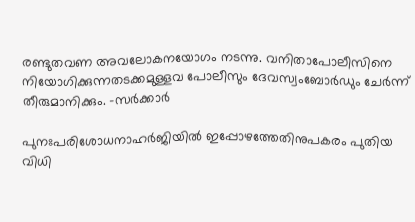രണ്ടുതവണ അവലോകനയോഗം നടന്നു. വനിതാപോലീസിനെ നിയോഗിക്കുന്നതടക്കമുള്ളവ പോലീസും ദേവസ്വംബോര്‍ഡും ചേര്‍ന്ന് തീരുമാനിക്കും. -സര്‍ക്കാര്‍

പുനഃപരിശോധനാഹര്‍ജിയില്‍ ഇപ്പോഴത്തേതിനുപകരം പുതിയ വിധി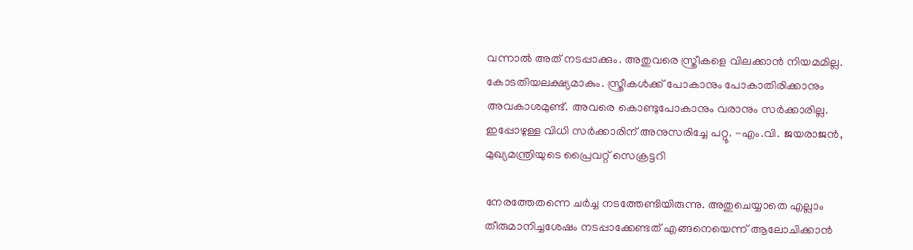വന്നാല്‍ അത് നടപ്പാക്കും. അതുവരെ സ്ത്രീകളെ വിലക്കാന്‍ നിയമമില്ല. കോടതിയലക്ഷ്യമാകും. സ്ത്രീകള്‍ക്ക് പോകാനും പോകാതിരിക്കാനും അവകാശമുണ്ട്. അവരെ കൊണ്ടുപോകാനും വരാനും സര്‍ക്കാരില്ല. ഇപ്പോഴുള്ള വിധി സര്‍ക്കാരിന് അനുസരിച്ചേ പറ്റൂ. -എം.വി. ജയരാജന്‍, മുഖ്യമന്ത്രിയുടെ പ്രൈവറ്റ് സെക്രട്ടറി

നേരത്തേതന്നെ ചര്‍ച്ച നടത്തേണ്ടിയിരുന്നു. അതുചെയ്യാതെ എല്ലാം തീരുമാനിച്ചശേഷം നടപ്പാക്കേണ്ടത് എങ്ങനെയെന്ന് ആലോചിക്കാന്‍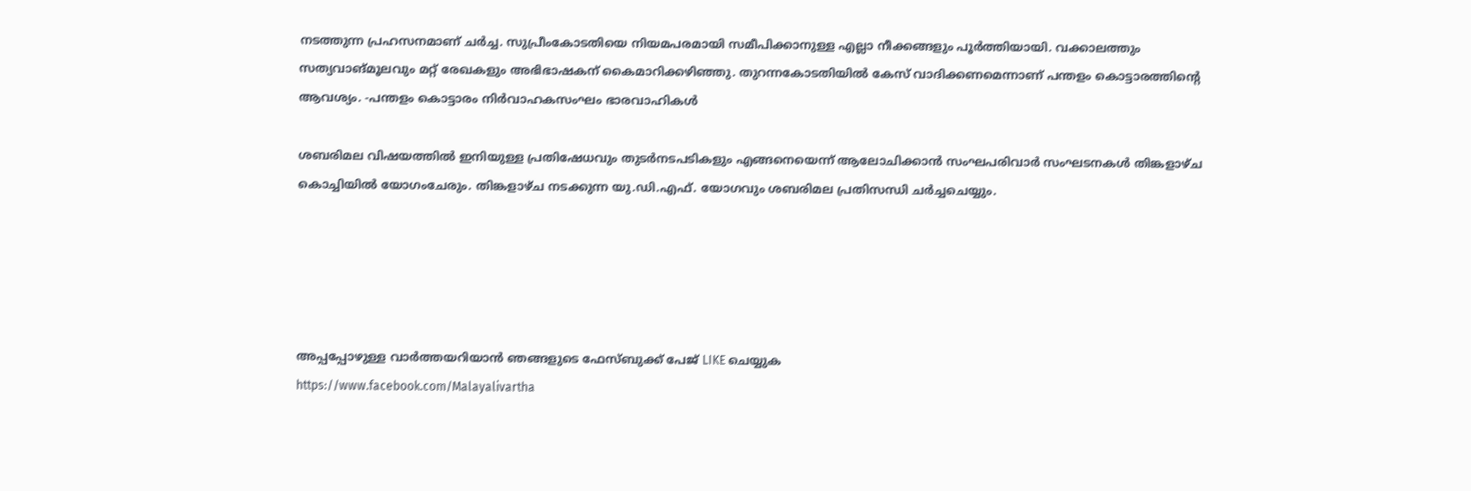നടത്തുന്ന പ്രഹസനമാണ് ചര്‍ച്ച. സുപ്രീംകോടതിയെ നിയമപരമായി സമീപിക്കാനുള്ള എല്ലാ നീക്കങ്ങളും പൂര്‍ത്തിയായി. വക്കാലത്തും സത്യവാങ്മൂലവും മറ്റ് രേഖകളും അഭിഭാഷകന് കൈമാറിക്കഴിഞ്ഞു. തുറന്നകോടതിയില്‍ കേസ് വാദിക്കണമെന്നാണ് പന്തളം കൊട്ടാരത്തിന്റെ ആവശ്യം. -പന്തളം കൊട്ടാരം നിര്‍വാഹകസംഘം ഭാരവാഹികള്‍

ശബരിമല വിഷയത്തില്‍ ഇനിയുള്ള പ്രതിഷേധവും തുടര്‍നടപടികളും എങ്ങനെയെന്ന് ആലോചിക്കാന്‍ സംഘപരിവാര്‍ സംഘടനകള്‍ തിങ്കളാഴ്ച കൊച്ചിയില്‍ യോഗംചേരും. തിങ്കളാഴ്ച നടക്കുന്ന യു.ഡി.എഫ്. യോഗവും ശബരിമല പ്രതിസന്ധി ചര്‍ച്ചചെയ്യും.





അപ്പപ്പോഴുള്ള വാര്‍ത്തയറിയാന്‍ ഞങ്ങളുടെ ഫേസ്‌ബുക്ക്‌ പേജ് LIKE ചെയ്യുക
https://www.facebook.com/Malayalivartha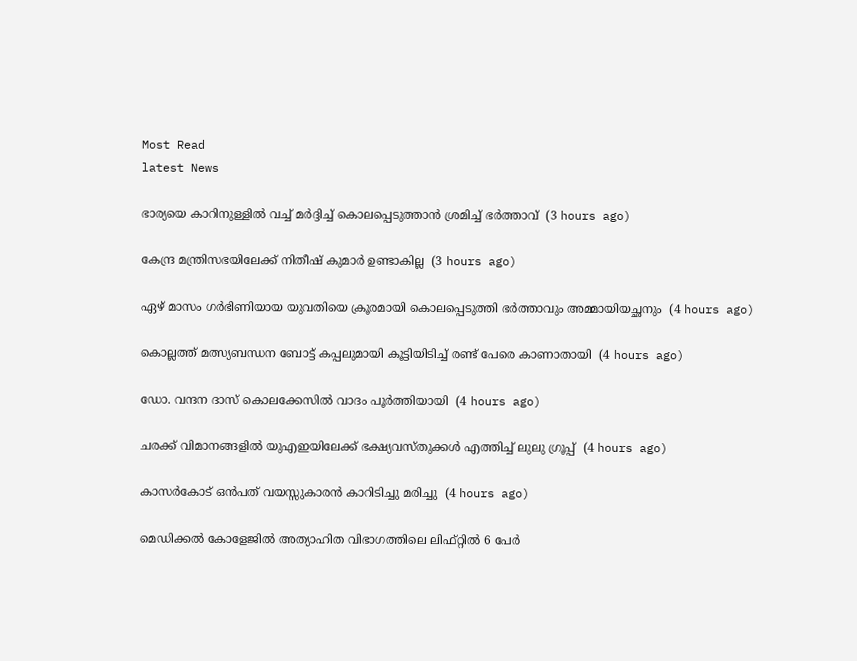Most Read
latest News

ഭാര്യയെ കാറിനുള്ളില്‍ വച്ച് മര്‍ദ്ദിച്ച് കൊലപ്പെടുത്താന്‍ ശ്രമിച്ച് ഭര്‍ത്താവ്  (3 hours ago)

കേന്ദ്ര മന്ത്രിസഭയിലേക്ക് നിതീഷ് കുമാര്‍ ഉണ്ടാകില്ല  (3 hours ago)

ഏഴ് മാസം ഗര്‍ഭിണിയായ യുവതിയെ ക്രൂരമായി കൊലപ്പെടുത്തി ഭര്‍ത്താവും അമ്മായിയച്ഛനും  (4 hours ago)

കൊല്ലത്ത് മത്സ്യബന്ധന ബോട്ട് കപ്പലുമായി കൂട്ടിയിടിച്ച് രണ്ട് പേരെ കാണാതായി  (4 hours ago)

ഡോ. വന്ദന ദാസ് കൊലക്കേസില്‍ വാദം പൂര്‍ത്തിയായി  (4 hours ago)

ചരക്ക് വിമാനങ്ങളില്‍ യുഎഇയിലേക്ക് ഭക്ഷ്യവസ്തുക്കള്‍ എത്തിച്ച് ലുലു ഗ്രൂപ്പ്  (4 hours ago)

കാസര്‍കോട് ഒന്‍പത് വയസ്സുകാരന്‍ കാറിടിച്ചു മരിച്ചു  (4 hours ago)

മെഡിക്കല്‍ കോളേജില്‍ അത്യാഹിത വിഭാഗത്തിലെ ലിഫ്റ്റില്‍ 6 പേര്‍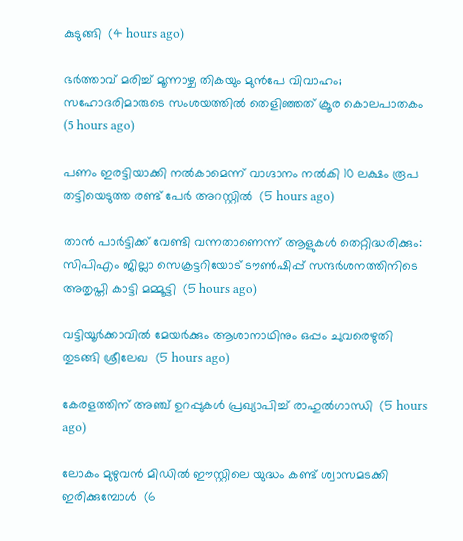കുടുങ്ങി  (4 hours ago)

ഭര്‍ത്താവ് മരിച്ച് മൂന്നാഴ്ച തികയും മുന്‍പേ വിവാഹം; സഹോദരിമാരുടെ സംശയത്തില്‍ തെളിഞ്ഞത് ക്രൂര കൊലപാതകം  (5 hours ago)

പണം ഇരട്ടിയാക്കി നല്‍കാമെന്ന് വാഗ്ദാനം നല്‍കി 10 ലക്ഷം രൂപ തട്ടിയെടുത്ത രണ്ട് പേര്‍ അറസ്റ്റില്‍  (5 hours ago)

താന്‍ പാര്‍ട്ടിക്ക് വേണ്ടി വന്നതാണെന്ന് ആളുകള്‍ തെറ്റിദ്ധരിക്കും: സിപിഎം ജില്ലാ സെക്രട്ടറിയോട് ടൗണ്‍ഷിപ്പ് സന്ദര്‍ശനത്തിനിടെ അതൃപ്തി കാട്ടി മമ്മൂട്ടി  (5 hours ago)

വട്ടിയൂര്‍ക്കാവില്‍ മേയര്‍ക്കും ആശാനാഥിനും ഒപ്പം ചുവരെഴുതി തുടങ്ങി ശ്രീലേഖ  (5 hours ago)

കേരളത്തിന് അഞ്ച് ഉറപ്പുകള്‍ പ്രഖ്യാപിച്ച് രാഹുല്‍ഗാന്ധി  (5 hours ago)

ലോകം മുഴുവൻ മിഡിൽ ഈസ്റ്റിലെ യുദ്ധം കണ്ട് ശ്വാസമടക്കി ഇരിക്കുമ്പോൾ  (6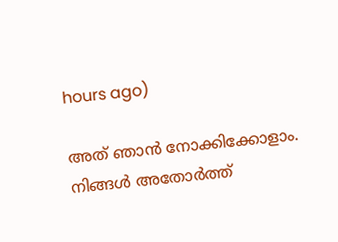hours ago)

അത് ഞാൻ നോക്കിക്കോളാം. നിങ്ങൾ അതോർത്ത്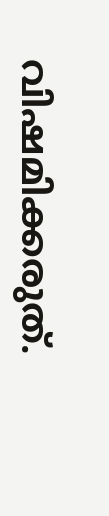വിഷമിക്കരുത്.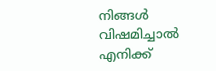നിങ്ങൾ വിഷമിച്ചാൽ എനിക്ക്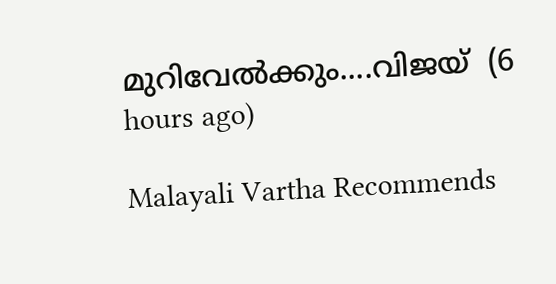മുറിവേൽക്കും....വിജയ്  (6 hours ago)

Malayali Vartha Recommends